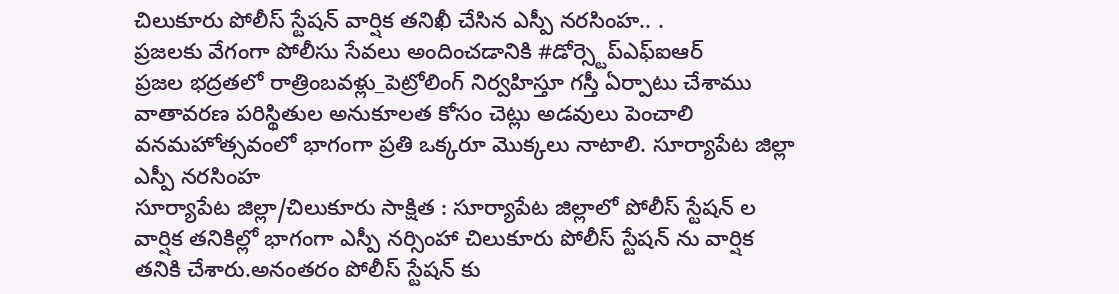చిలుకూరు పోలీస్ స్టేషన్ వార్షిక తనిఖీ చేసిన ఎస్పీ నరసింహ.. .
ప్రజలకు వేగంగా పోలీసు సేవలు అందించడానికి #డోర్స్టెప్ఎఫ్ఐఆర్
ప్రజల భద్రతలో రాత్రింబవళ్లు_పెట్రోలింగ్ నిర్వహిస్తూ గస్తీ ఏర్పాటు చేశాము
వాతావరణ పరిస్థితుల అనుకూలత కోసం చెట్లు అడవులు పెంచాలి
వనమహోత్సవంలో భాగంగా ప్రతి ఒక్కరూ మొక్కలు నాటాలి. సూర్యాపేట జిల్లా ఎస్పీ నరసింహ
సూర్యాపేట జిల్లా/చిలుకూరు సాక్షిత : సూర్యాపేట జిల్లాలో పోలీస్ స్టేషన్ ల వార్షిక తనికిల్లో భాగంగా ఎస్పీ నర్సింహా చిలుకూరు పోలీస్ స్టేషన్ ను వార్షిక తనికి చేశారు.అనంతరం పోలీస్ స్టేషన్ కు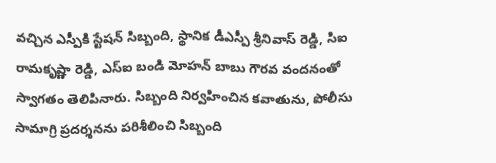వచ్చిన ఎస్పీకి స్టేషన్ సిబ్బంది, స్థానిక డీఎస్పీ శ్రీనివాస్ రెడ్డి, సిఐ రామకృష్ణా రెడ్డి, ఎస్ఐ బండి మోహన్ బాబు గౌరవ వందనంతో స్వాగతం తెలిపినారు. సిబ్బంది నిర్వహించిన కవాతును, పోలీసు సామాగ్రి ప్రదర్శనను పరిశీలించి సిబ్బంది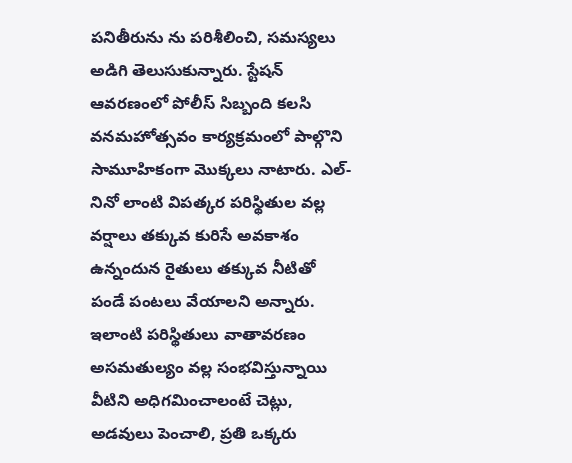పనితీరును ను పరిశీలించి, సమస్యలు అడిగి తెలుసుకున్నారు. స్టేషన్ ఆవరణంలో పోలీస్ సిబ్బంది కలసి వనమహోత్సవం కార్యక్రమంలో పాల్గొని సామూహికంగా మొక్కలు నాటారు. ఎల్-నినో లాంటి విపత్కర పరిస్థితుల వల్ల వర్షాలు తక్కువ కురిసే అవకాశం ఉన్నందున రైతులు తక్కువ నీటితో పండే పంటలు వేయాలని అన్నారు. ఇలాంటి పరిస్థితులు వాతావరణం అసమతుల్యం వల్ల సంభవిస్తున్నాయి వీటిని అధిగమించాలంటే చెట్లు, అడవులు పెంచాలి, ప్రతి ఒక్కరు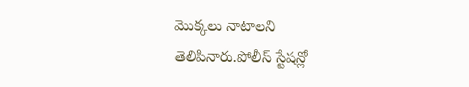మొక్కలు నాటాలని తెలిపినారు.పోలీస్ స్టేషన్లో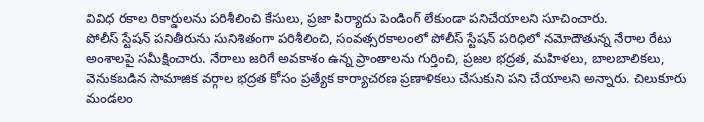వివిధ రకాల రికార్డులను పరిశీలించి కేసులు, ప్రజా పిర్యాదు పెండింగ్ లేకుండా పనిచేయాలని సూచించారు.
పోలీస్ స్టేషన్ పనితీరును సునిశితంగా పరిశీలించి, సంవత్సరకాలంలో పోలీస్ స్టేషన్ పరిధిలో నమోదౌతున్న నేరాల రేటు అంశాలపై సమీక్షించారు. నేరాలు జరిగే అవకాశం ఉన్న ప్రాంతాలను గుర్తించి, ప్రజల భద్రత, మహిళలు, బాలబాలికలు, వెనుకబడిన సామాజిక వర్గాల భద్రత కోసం ప్రత్యేక కార్యాచరణ ప్రణాళికలు చేసుకుని పని చేయాలని అన్నారు. చిలుకూరు మండలం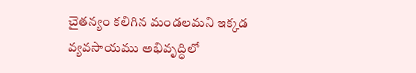చైతన్యం కలిగిన మండలమని ఇక్కడ వ్యవసాయము అభివృద్ధిలో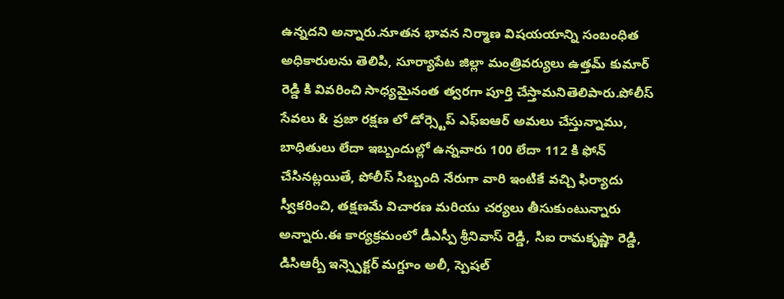ఉన్నదని అన్నారు.నూతన భావన నిర్మాణ విషయయాన్ని సంబంధిత అధికారులను తెలిపి, సూర్యాపేట జిల్లా మంత్రివర్యులు ఉత్తమ్ కుమార్ రెడ్డి కి వివరించి సాధ్యమైనంత త్వరగా పూర్తి చేస్తామనితెలిపారు.పోలీస్ సేవలు & ప్రజా రక్షణ లో డోర్స్టెప్ ఎఫ్ఐఆర్ అమలు చేస్తున్నాము, బాధితులు లేదా ఇబ్బందుల్లో ఉన్నవారు 100 లేదా 112 కి ఫోన్ చేసినట్లయితే, పోలీస్ సిబ్బంది నేరుగా వారి ఇంటికే వచ్చి ఫిర్యాదు స్వీకరించి, తక్షణమే విచారణ మరియు చర్యలు తీసుకుంటున్నారు అన్నారు.ఈ కార్యక్రమంలో డీఎస్పీ శ్రీనివాస్ రెడ్డి, సిఐ రామకృష్ణా రెడ్డి, డిసిఆర్బీ ఇన్స్పెక్టర్ మగ్దూం అలీ, స్పెషల్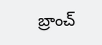బ్రాంచ్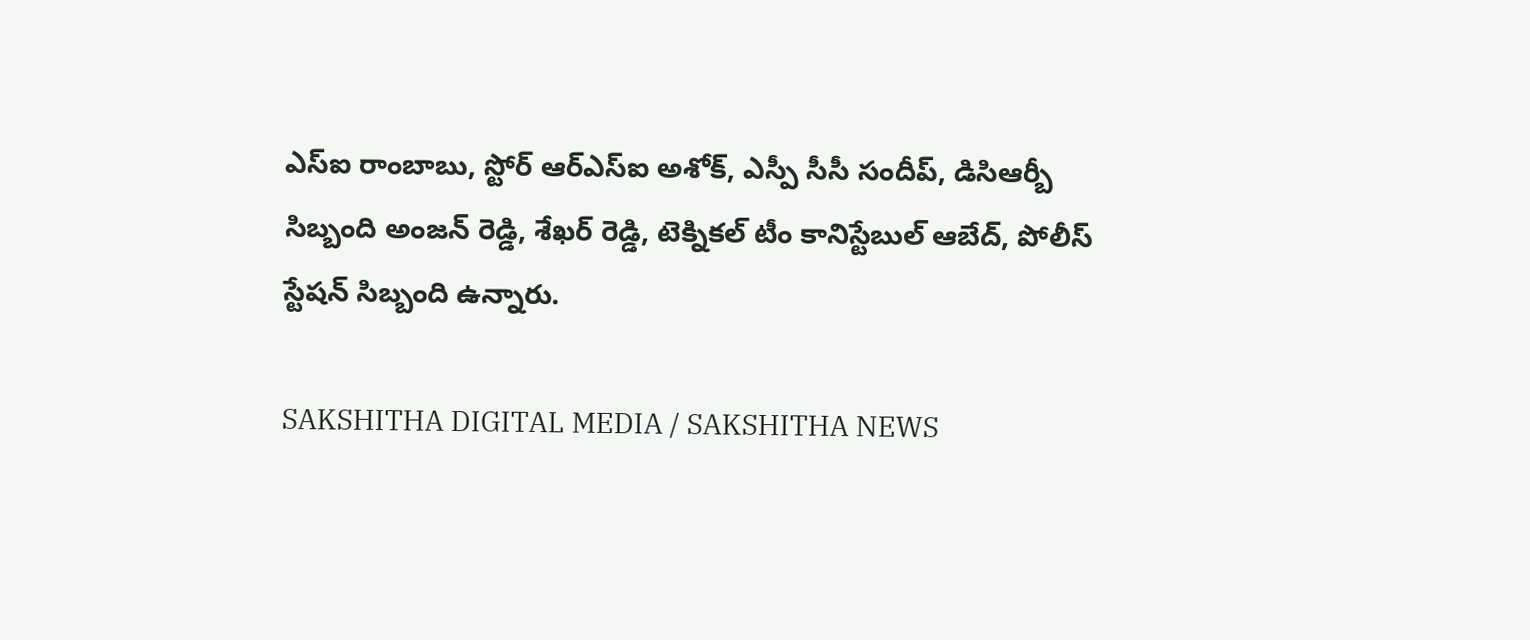ఎస్ఐ రాంబాబు, స్టోర్ ఆర్ఎస్ఐ అశోక్, ఎస్పీ సీసీ సందీప్, డిసిఆర్బీ సిబ్బంది అంజన్ రెడ్డి, శేఖర్ రెడ్డి, టెక్నికల్ టీం కానిస్టేబుల్ ఆబేద్, పోలీస్ స్టేషన్ సిబ్బంది ఉన్నారు.

SAKSHITHA DIGITAL MEDIA / SAKSHITHA NEWS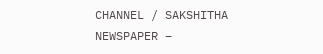CHANNEL / SAKSHITHA NEWSPAPER –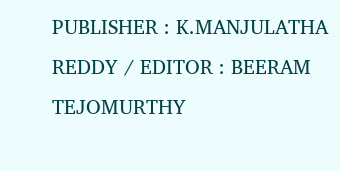PUBLISHER : K.MANJULATHA REDDY / EDITOR : BEERAM TEJOMURTHY